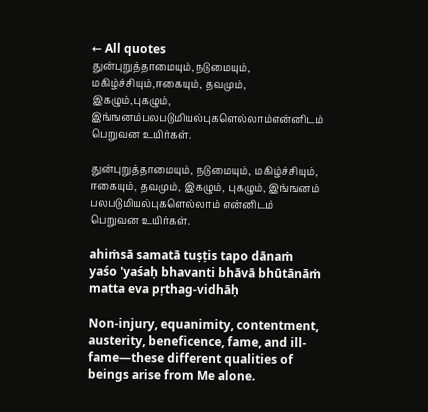← All quotes
துன்புறுத்தாமையும்,நடுமையும், மகிழ்ச்சியும்,ஈகையும், தவமும், இகழும்,புகழும், இங்ஙனம்பலபடுமியல்புகளெல்லாம்என்னிடம் பெறுவன உயிர்கள்.

துன்புறுத்தாமையும், நடுமையும், மகிழ்ச்சியும், ஈகையும், தவமும், இகழும், புகழும், இங்ஙனம் பலபடுமியல்புகளெல்லாம் என்னிடம் பெறுவன உயிர்கள்.

ahiṁsā samatā tuṣṭis tapo dānaṁ yaśo 'yaśaḥ bhavanti bhāvā bhūtānāṁ matta eva pṛthag-vidhāḥ

Non-injury, equanimity, contentment, austerity, beneficence, fame, and ill-fame—these different qualities of beings arise from Me alone.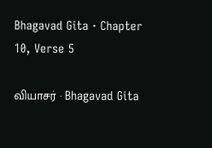Bhagavad Gita · Chapter 10, Verse 5

வியாசர் · Bhagavad Gita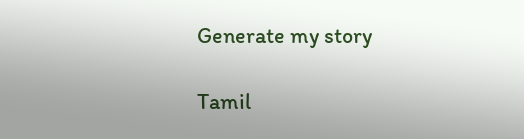Generate my story

Tamil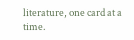literature, one card at a time.